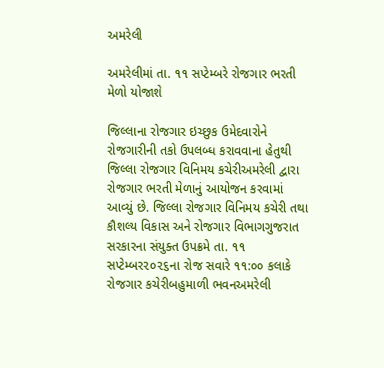અમરેલી

અમરેલીમાં તા. ૧૧ સપ્ટેમ્બરે રોજગાર ભરતી મેળો યોજાશે

જિલ્લાના રોજગાર ઇચ્છુક ઉમેદવારોને રોજગારીની તકો ઉપલબ્ધ કરાવવાના હેતુથી જિલ્લા રોજગાર વિનિમય કચેરીઅમરેલી દ્વારા રોજગાર ભરતી મેળાનું આયોજન કરવામાં આવ્યું છે. જિલ્લા રોજગાર વિનિમય કચેરી તથા કૌશલ્ય વિકાસ અને રોજગાર વિભાગગુજરાત સરકારના સંયુક્ત ઉપક્રમે તા. ૧૧ સપ્ટેમ્બર૨૦૨૬ના રોજ સવારે ૧૧:૦૦ કલાકે રોજગાર કચેરીબહુમાળી ભવનઅમરેલી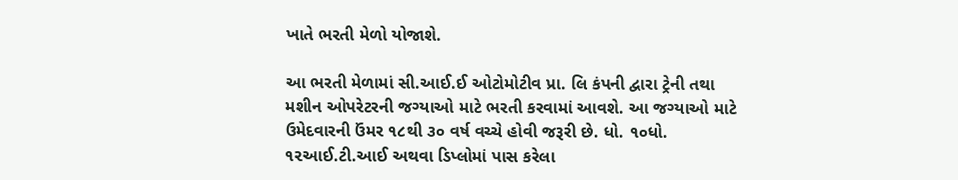ખાતે ભરતી મેળો યોજાશે.

આ ભરતી મેળામાં સી.આઈ.ઈ ઓટોમોટીવ પ્રા. લિ કંપની દ્વારા ટ્રેની તથા મશીન ઓપરેટરની જગ્યાઓ માટે ભરતી કરવામાં આવશે. આ જગ્યાઓ માટે ઉમેદવારની ઉંમર ૧૮થી ૩૦ વર્ષ વચ્ચે હોવી જરૂરી છે. ધો. ૧૦ધો. ૧૨આઈ.ટી.આઈ અથવા ડિપ્લોમાં પાસ કરેલા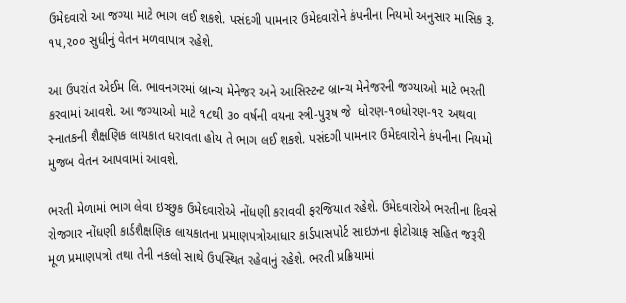ઉમેદવારો આ જગ્યા માટે ભાગ લઈ શકશે. પસંદગી પામનાર ઉમેદવારોને કંપનીના નિયમો અનુસાર માસિક રૂ. ૧૫,૨૦૦ સુધીનું વેતન મળવાપાત્ર રહેશે.

આ ઉપરાંત એઈમ લિ. ભાવનગરમાં બ્રાન્ચ મેનેજર અને આસિસ્ટન્ટ બ્રાન્ચ મેનેજરની જગ્યાઓ માટે ભરતી કરવામાં આવશે. આ જગ્યાઓ માટે ૧૮થી ૩૦ વર્ષની વયના સ્ત્રી-પુરૂષ જે  ધોરણ-૧૦ધોરણ-૧૨ અથવા સ્નાતકની શૈક્ષણિક લાયકાત ધરાવતા હોય તે ભાગ લઈ શકશે. પસંદગી પામનાર ઉમેદવારોને કંપનીના નિયમો મુજબ વેતન આપવામાં આવશે.

ભરતી મેળામાં ભાગ લેવા ઇચ્છુક ઉમેદવારોએ નોંધણી કરાવવી ફરજિયાત રહેશે. ઉમેદવારોએ ભરતીના દિવસે રોજગાર નોંધણી કાર્ડશૈક્ષણિક લાયકાતના પ્રમાણપત્રોઆધાર કાર્ડપાસપોર્ટ સાઇઝના ફોટોગ્રાફ સહિત જરૂરી મૂળ પ્રમાણપત્રો તથા તેની નકલો સાથે ઉપસ્થિત રહેવાનું રહેશે. ભરતી પ્રક્રિયામાં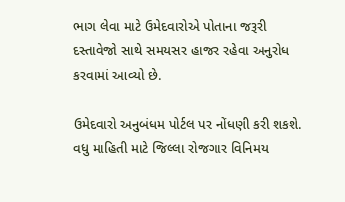ભાગ લેવા માટે ઉમેદવારોએ પોતાના જરૂરી દસ્તાવેજો સાથે સમયસર હાજર રહેવા અનુરોધ કરવામાં આવ્યો છે.

ઉમેદવારો અનુબંધમ પોર્ટલ પર નોંધણી કરી શકશે. વધુ માહિતી માટે જિલ્લા રોજગાર વિનિમય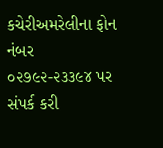કચેરીઅમરેલીના ફોન નંબર ૦૨૭૯૨-૨૩૩૯૪ પર સંપર્ક કરી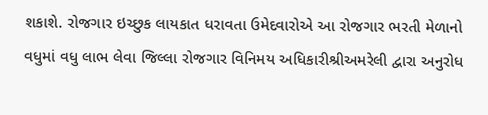શકાશે. રોજગાર ઇચ્છુક લાયકાત ધરાવતા ઉમેદવારોએ આ રોજગાર ભરતી મેળાનો વધુમાં વધુ લાભ લેવા જિલ્લા રોજગાર વિનિમય અધિકારીશ્રીઅમરેલી દ્વારા અનુરોધ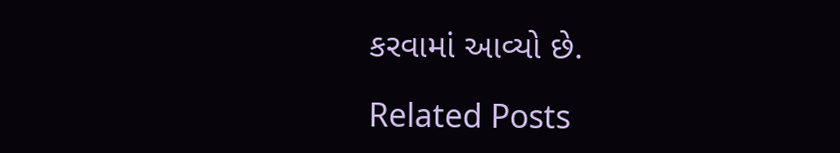કરવામાં આવ્યો છે.

Related Posts